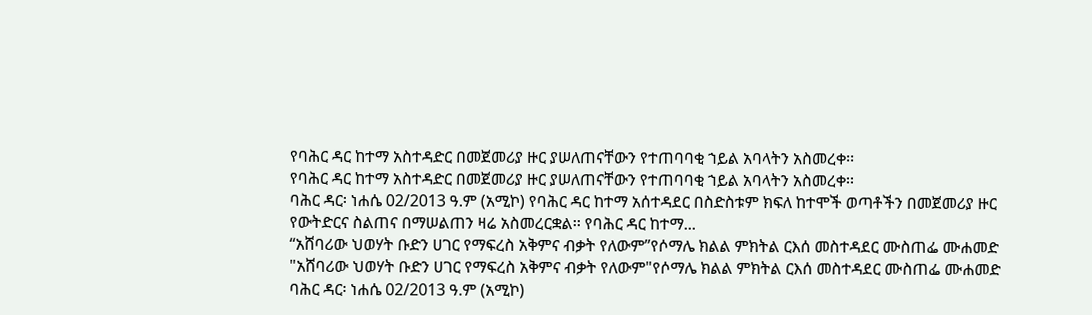የባሕር ዳር ከተማ አስተዳድር በመጀመሪያ ዙር ያሠለጠናቸውን የተጠባባቂ ኀይል አባላትን አስመረቀ፡፡
የባሕር ዳር ከተማ አስተዳድር በመጀመሪያ ዙር ያሠለጠናቸውን የተጠባባቂ ኀይል አባላትን አስመረቀ፡፡
ባሕር ዳር፡ ነሐሴ 02/2013 ዓ.ም (አሚኮ) የባሕር ዳር ከተማ አሰተዳደር በስድስቱም ክፍለ ከተሞች ወጣቶችን በመጀመሪያ ዙር የውትድርና ስልጠና በማሠልጠን ዛሬ አስመረርቋል፡፡ የባሕር ዳር ከተማ...
“አሸባሪው ህወሃት ቡድን ሀገር የማፍረስ አቅምና ብቃት የለውም”የሶማሌ ክልል ምክትል ርእሰ መስተዳደር ሙስጠፌ ሙሐመድ
"አሸባሪው ህወሃት ቡድን ሀገር የማፍረስ አቅምና ብቃት የለውም"የሶማሌ ክልል ምክትል ርእሰ መስተዳደር ሙስጠፌ ሙሐመድ
ባሕር ዳር፡ ነሐሴ 02/2013 ዓ.ም (አሚኮ)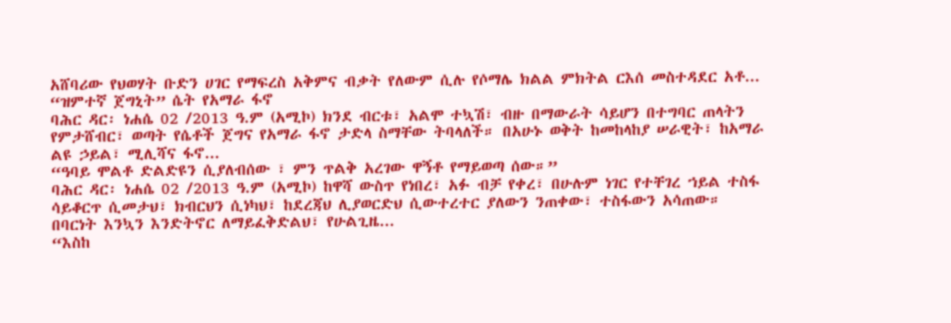አሸባሪው የህወሃት ቡድን ሀገር የማፍረስ አቅምና ብቃት የለውም ሲሉ የሶማሌ ክልል ምክትል ርእሰ መስተዳደር አቶ...
“ዝምተኛ ጀግኒት” ሴት የአማራ ፋኖ
ባሕር ዳር፡ ነሐሴ 02 /2013 ዓ.ም (አሚኮ) ክንደ ብርቱ፣ አልሞ ተኳሽ፣ ብዙ በማውራት ሳይሆን በተግባር ጠላትን የምታሸብር፣ ወጣት የሴቶች ጀግና የአማራ ፋኖ ታድላ ስማቸው ትባላለች። በአሁኑ ወቅት ከመከላከያ ሠራዊት፣ ከአማራ ልዩ ኃይል፣ ሚሊሻና ፋኖ...
“ዓባይ ሞልቶ ድልድዩን ሲያለብሰው ፣ ምን ጥልቅ አረገው ዋኝቶ የማይወጣ ሰው።”
ባሕር ዳር፡ ነሐሴ 02 /2013 ዓ.ም (አሚኮ) ከዋሻ ውስጥ የነበረ፣ አፉ ብቻ የቀረ፣ በሁሉም ነገር የተቸገረ ኀይል ተስፋ ሳይቆርጥ ሲመታህ፣ ክብርህን ሲነካህ፣ ከደረጃህ ሊያወርድህ ሲውተረተር ያለውን ንጠቀው፣ ተስፋውን አሳጠው። በባርነት እንኳን እንድትኖር ለማይፈቅድልህ፣ የሁልጊዜ...
“እስከ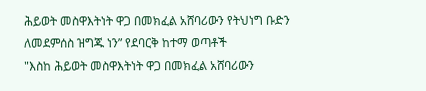ሕይወት መስዋእትነት ዋጋ በመክፈል አሸባሪውን የትህነግ ቡድን ለመደምሰስ ዝግጁ ነን” የደባርቅ ከተማ ወጣቶች
"እስከ ሕይወት መስዋእትነት ዋጋ በመክፈል አሸባሪውን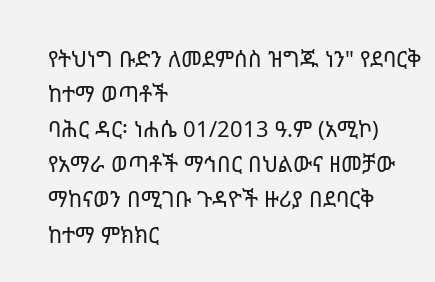የትህነግ ቡድን ለመደምሰስ ዝግጁ ነን" የደባርቅ ከተማ ወጣቶች
ባሕር ዳር፡ ነሐሴ 01/2013 ዓ.ም (አሚኮ) የአማራ ወጣቶች ማኅበር በህልውና ዘመቻው ማከናወን በሚገቡ ጉዳዮች ዙሪያ በደባርቅ ከተማ ምክክር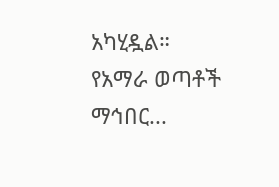አካሂዷል።
የአማራ ወጣቶች ማኅበር...